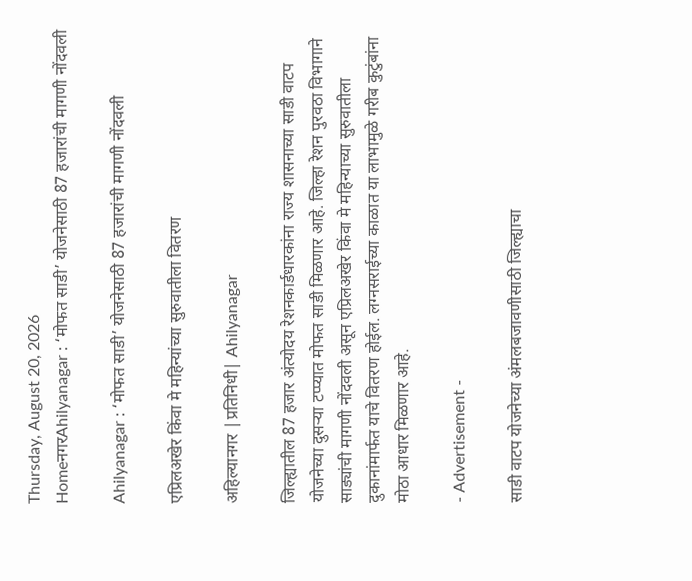Thursday, August 20, 2026
HomeनगरAhilyanagar : ‘मोफत साडी’ योजनेसाठी 87 हजारांची मागणी नोंदवली

Ahilyanagar : ‘मोफत साडी’ योजनेसाठी 87 हजारांची मागणी नोंदवली

एप्रिलअखेर किंवा मे महिन्यांच्या सुरुवातीला वितरण

अहिल्यानगर |प्रतिनिधी| Ahilyanagar

जिल्ह्यातील 87 हजार अंत्योदय रेशनकार्डधारकांना राज्य शासनाच्या साडी वाटप योजनेच्या दुसर्‍या टप्प्यात मोफत साडी मिळणार आहे. जिल्हा रेशन पुरवठा विभागाने साड्यांची मागणी नोंदवली असून एप्रिलअखेर किंवा मे महिन्याच्या सुरुवातीला दुकानांमार्फत याचे वितरण होईल. लग्नसराईच्या काळात या लाभामुळे गरीब कुटुंबांना मोठा आधार मिळणार आहे.

- Advertisement -

साडी वाटप योजनेच्या अंमलबजावणीसाठी जिल्ह्याचा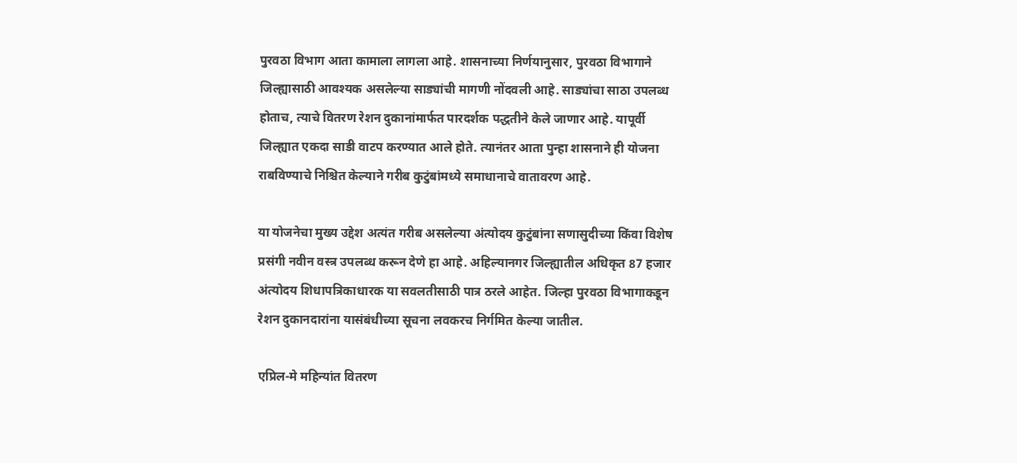पुरवठा विभाग आता कामाला लागला आहे. शासनाच्या निर्णयानुसार, पुरवठा विभागाने जिल्ह्यासाठी आवश्यक असलेल्या साड्यांची मागणी नोंदवली आहे. साड्यांचा साठा उपलब्ध होताच, त्याचे वितरण रेशन दुकानांमार्फत पारदर्शक पद्धतीने केले जाणार आहे. यापूर्वी जिल्ह्यात एकदा साडी वाटप करण्यात आले होते. त्यानंतर आता पुन्हा शासनाने ही योजना राबविण्याचे निश्चित केल्याने गरीब कुटुंबांमध्ये समाधानाचे वातावरण आहे.

या योजनेचा मुख्य उद्देश अत्यंत गरीब असलेल्या अंत्योदय कुटुंबांना सणासुदीच्या किंवा विशेष प्रसंगी नवीन वस्त्र उपलब्ध करून देणे हा आहे. अहिल्यानगर जिल्ह्यातील अधिकृत 87 हजार अंत्योदय शिधापत्रिकाधारक या सवलतीसाठी पात्र ठरले आहेत. जिल्हा पुरवठा विभागाकडून रेशन दुकानदारांना यासंबंधीच्या सूचना लवकरच निर्गमित केल्या जातील.

एप्रिल-मे महिन्यांत वितरण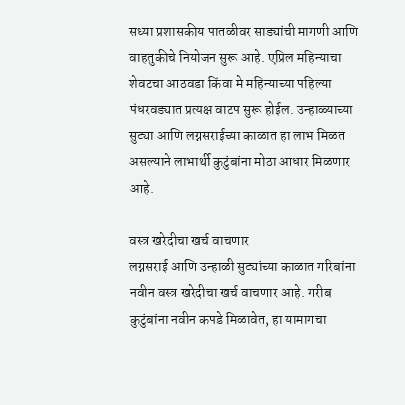सध्या प्रशासकीय पातळीवर साड्यांची मागणी आणि वाहतुकीचे नियोजन सुरू आहे. एप्रिल महिन्याचा शेवटचा आठवडा किंवा मे महिन्याच्या पहिल्या पंधरवड्यात प्रत्यक्ष वाटप सुरू होईल. उन्हाळ्याच्या सुट्या आणि लग्नसराईच्या काळात हा लाभ मिळत असल्याने लाभार्थी कुटुंबांना मोठा आधार मिळणार आहे.

वस्त्र खरेदीचा खर्च वाचणार
लग्नसराई आणि उन्हाळी सुट्यांच्या काळात गरिबांना नवीन वस्त्र खरेदीचा खर्च वाचणार आहे. गरीब कुटुंबांना नवीन कपडे मिळावेत, हा यामागचा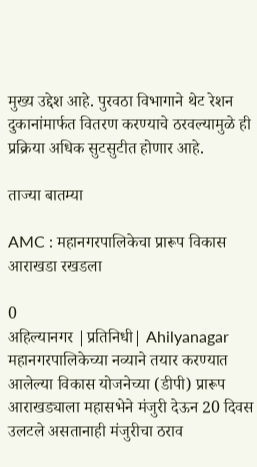मुख्य उद्देश आहे. पुरवठा विभागाने थेट रेशन दुकानांमार्फत वितरण करण्याचे ठरवल्यामुळे ही प्रक्रिया अधिक सुटसुटीत होणार आहे.

ताज्या बातम्या

AMC : महानगरपालिकेचा प्रारूप विकास आराखडा रखडला

0
अहिल्यानगर |प्रतिनिधी| Ahilyanagar महानगरपालिकेच्या नव्याने तयार करण्यात आलेल्या विकास योजनेच्या (डीपी) प्रारूप आराखड्याला महासभेने मंजुरी देऊन 20 दिवस उलटले असतानाही मंजुरीचा ठराव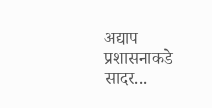अद्याप प्रशासनाकडे सादर...